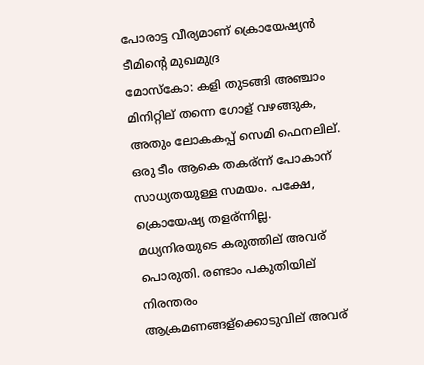പോരാട്ട വീര്യമാണ് ക്രൊയേഷ്യന്‍ ടീമിന്‍റെ മുഖമുദ്ര
മോസ്കോ: കളി തുടങ്ങി അഞ്ചാം മിനിറ്റില് തന്നെ ഗോള് വഴങ്ങുക, അതും ലോകകപ്പ് സെമി ഫെനലില്. ഒരു ടീം ആകെ തകര്ന്ന് പോകാന് സാധ്യതയുള്ള സമയം. പക്ഷേ, ക്രൊയേഷ്യ തളര്ന്നില്ല. മധ്യനിരയുടെ കരുത്തില് അവര് പൊരുതി. രണ്ടാം പകുതിയില് നിരന്തരം ആക്രമണങ്ങള്ക്കൊടുവില് അവര്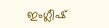ഇംഗ്ലീഷ്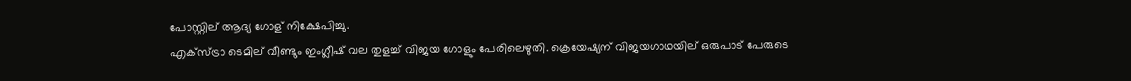പോസ്റ്റില് ആദ്യ ഗോള് നിക്ഷേപിച്ചു.
എക്സ്ട്രാ ടെമില് വീണ്ടും ഇംഗ്ലീഷ് വല തുളച്ച് വിജയ ഗോളും പേരിലെഴുതി. ക്രെയേഷ്യന് വിജയഗാഥയില് ഒരുപാട് പേരുടെ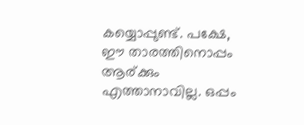കയ്യൊപ്പുണ്ട്. പക്ഷേ, ഈ താരത്തിനൊപ്പം ആര്ക്കും എത്താനാവില്ല. ഒപ്പം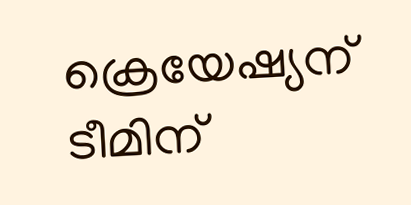ക്രെയേഷ്യന് ടീമിന്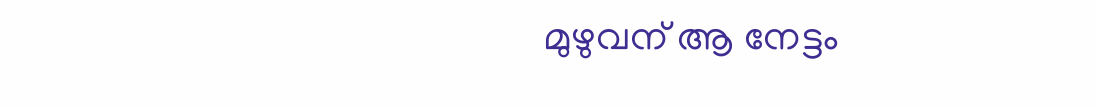മുഴുവന് ആ നേട്ടം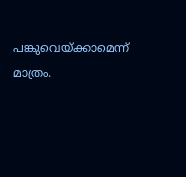പങ്കുവെയ്ക്കാമെന്ന് മാത്രം.